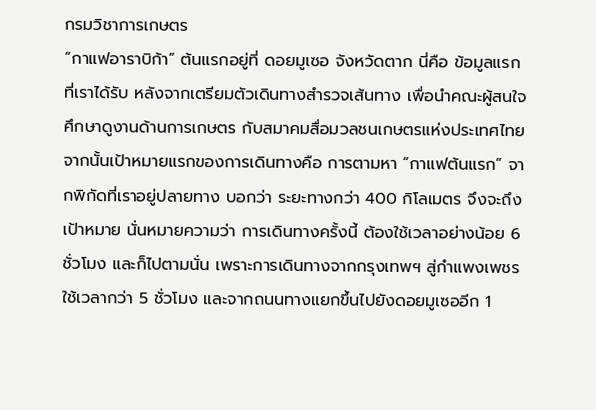กรมวิชาการเกษตร
“กาแฟอาราบิก้า” ต้นแรกอยู่ที่ ดอยมูเซอ จังหวัดตาก นี่คือ ข้อมูลแรกที่เราได้รับ หลังจากเตรียมตัวเดินทางสำรวจเส้นทาง เพื่อนำคณะผู้สนใจศึกษาดูงานด้านการเกษตร กับสมาคมสื่อมวลชนเกษตรแห่งประเทศไทย จากนั้นเป้าหมายแรกของการเดินทางคือ การตามหา “กาแฟต้นแรก” จากพิกัดที่เราอยู่ปลายทาง บอกว่า ระยะทางกว่า 400 กิโลเมตร จึงจะถึงเป้าหมาย นั่นหมายความว่า การเดินทางครั้งนี้ ต้องใช้เวลาอย่างน้อย 6 ชั่วโมง และก็ไปตามนั่น เพราะการเดินทางจากกรุงเทพฯ สู่กำแพงเพชร ใช้เวลากว่า 5 ชั่วโมง และจากถนนทางแยกขึ้นไปยังดอยมูเซออีก 1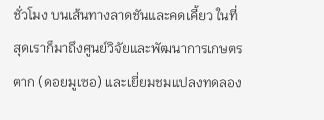ชั่วโมง บนเส้นทางลาดชันและคดเคี้ยว ในที่สุดเราก็มาถึงศูนย์วิจัยและพัฒนาการเกษตรตาก (ดอยมูเซอ) และเยี่ยมชมแปลงทดลอง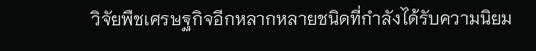วิจัยพืชเศรษฐกิจอีกหลากหลายชนิดที่กำลังได้รับความนิยม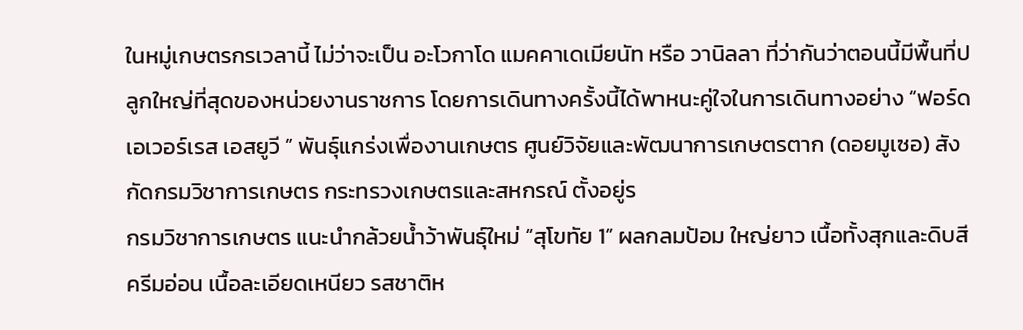ในหมู่เกษตรกรเวลานี้ ไม่ว่าจะเป็น อะโวกาโด แมคคาเดเมียนัท หรือ วานิลลา ที่ว่ากันว่าตอนนี้มีพื้นที่ปลูกใหญ่ที่สุดของหน่วยงานราชการ โดยการเดินทางครั้งนี้ได้พาหนะคู่ใจในการเดินทางอย่าง “ฟอร์ด เอเวอร์เรส เอสยูวี ” พันธุ์แกร่งเพื่องานเกษตร ศูนย์วิจัยและพัฒนาการเกษตรตาก (ดอยมูเซอ) สังกัดกรมวิชาการเกษตร กระทรวงเกษตรและสหกรณ์ ตั้งอยู่ร
กรมวิชาการเกษตร แนะนำกล้วยน้ำว้าพันธุ์ใหม่ “สุโขทัย 1” ผลกลมป้อม ใหญ่ยาว เนื้อทั้งสุกและดิบสีครีมอ่อน เนื้อละเอียดเหนียว รสชาติห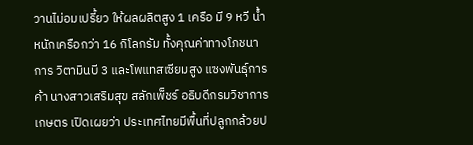วานไม่อมเปรี้ยว ให้ผลผลิตสูง 1 เครือ มี 9 หวี น้ำหนักเครือกว่า 16 กิโลกรัม ทั้งคุณค่าทางโภชนาการ วิตามินบี 3 และโพแทสเซียมสูง แซงพันธุ์การค้า นางสาวเสริมสุข สลักเพ็ชร์ อธิบดีกรมวิชาการเกษตร เปิดเผยว่า ประเทศไทยมีพื้นที่ปลูกกล้วยป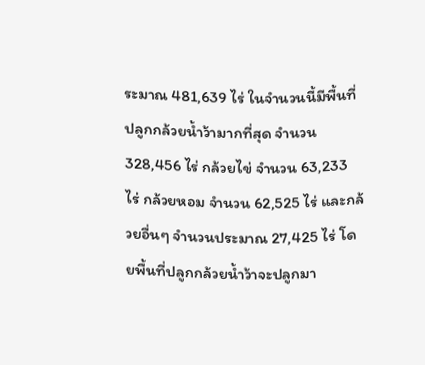ระมาณ 481,639 ไร่ ในจำนวนนี้มีพื้นที่ปลูกกล้วยน้ำว้ามากที่สุด จำนวน 328,456 ไร่ กล้วยไข่ จำนวน 63,233 ไร่ กล้วยหอม จำนวน 62,525 ไร่ และกล้วยอื่นๆ จำนวนประมาณ 27,425 ไร่ โดยพื้นที่ปลูกกล้วยน้ำว้าจะปลูกมา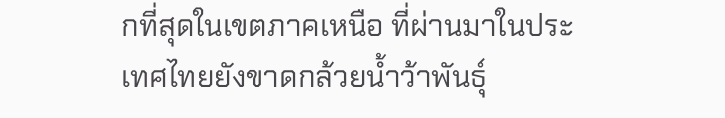กที่สุดในเขตภาคเหนือ ที่ผ่านมาในประเทศไทยยังขาดกล้วยน้ำว้าพันธุ์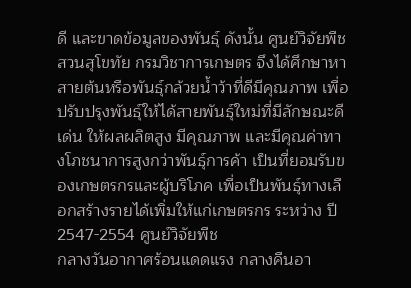ดี และขาดข้อมูลของพันธุ์ ดังนั้น ศูนย์วิจัยพืชสวนสุโขทัย กรมวิชาการเกษตร จึงได้ศึกษาหาสายต้นหรือพันธุ์กล้วยน้ำว้าที่ดีมีคุณภาพ เพื่อปรับปรุงพันธุ์ให้ได้สายพันธุ์ใหม่ที่มีลักษณะดีเด่น ให้ผลผลิตสูง มีคุณภาพ และมีคุณค่าทางโภชนาการสูงกว่าพันธุ์การค้า เป็นที่ยอมรับของเกษตรกรและผู้บริโภค เพื่อเป็นพันธุ์ทางเลือกสร้างรายได้เพิ่มให้แก่เกษตรกร ระหว่าง ปี 2547-2554 ศูนย์วิจัยพืช
กลางวันอากาศร้อนแดดแรง กลางคืนอา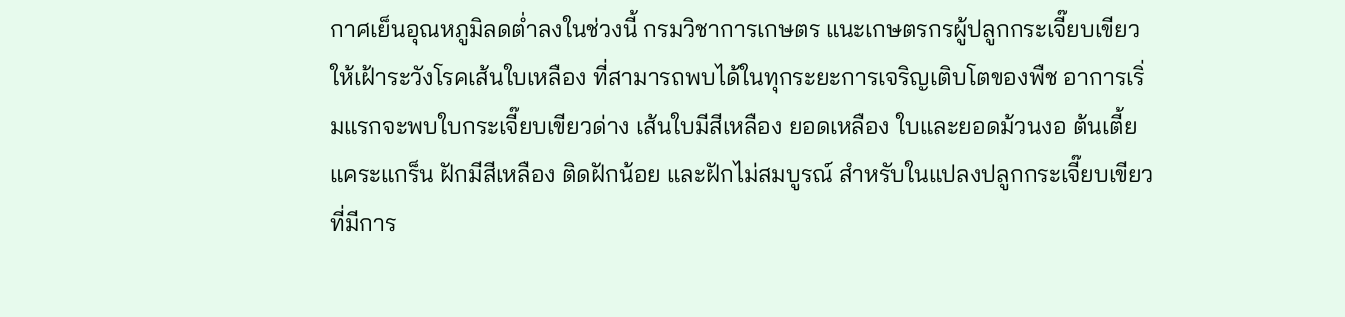กาศเย็นอุณหภูมิลดต่ำลงในช่วงนี้ กรมวิชาการเกษตร แนะเกษตรกรผู้ปลูกกระเจี๊ยบเขียวให้เฝ้าระวังโรคเส้นใบเหลือง ที่สามารถพบได้ในทุกระยะการเจริญเติบโตของพืช อาการเริ่มแรกจะพบใบกระเจี๊ยบเขียวด่าง เส้นใบมีสีเหลือง ยอดเหลือง ใบและยอดม้วนงอ ต้นเตี้ยแคระแกร็น ฝักมีสีเหลือง ติดฝักน้อย และฝักไม่สมบูรณ์ สำหรับในแปลงปลูกกระเจี๊ยบเขียวที่มีการ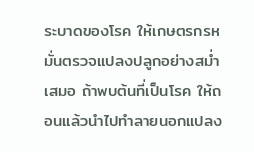ระบาดของโรค ให้เกษตรกรหมั่นตรวจแปลงปลูกอย่างสม่ำเสมอ ถ้าพบต้นที่เป็นโรค ให้ถอนแล้วนำไปทำลายนอกแปลง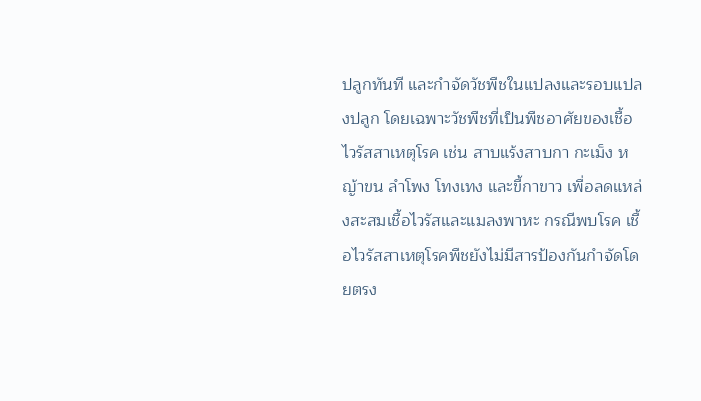ปลูกทันที และกำจัดวัชพืชในแปลงและรอบแปลงปลูก โดยเฉพาะวัชพืชที่เป็นพืชอาศัยของเชื้อไวรัสสาเหตุโรค เช่น สาบแร้งสาบกา กะเม็ง หญ้าขน ลำโพง โทงเทง และขี้กาขาว เพื่อลดแหล่งสะสมเชื้อไวรัสและแมลงพาหะ กรณีพบโรค เชื้อไวรัสสาเหตุโรคพืชยังไม่มีสารป้องกันกำจัดโดยตรง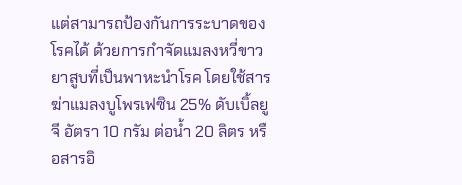แต่สามารถป้องกันการระบาดของโรคได้ ด้วยการกำจัดแมลงหวี่ขาวยาสูบที่เป็นพาหะนำโรค โดยใช้สารฆ่าแมลงบูโพรเฟซิน 25% ดับเบิ้ลยูจี อัตรา 10 กรัม ต่อน้ำ 20 ลิตร หรือสารอิ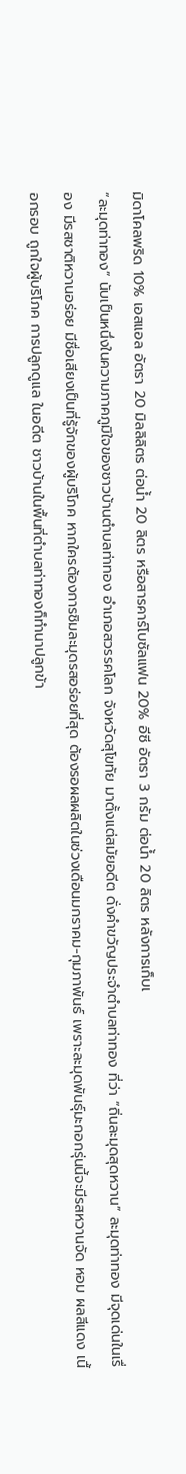มิดาโคลพริด 10% เอสแอล อัตรา 20 มิลลิลิตร ต่อน้ำ 20 ลิตร หรือสารคาร์โบซัลแฟน 20% อีซี อัตรา 3 กรัม ต่อน้ำ 20 ลิตร หลังการเก็บเ
“ละมุดท่าทอง” นับเป็นหนึ่งในความภาคภูมิใจของชาวบ้านตำบลท่าทอง อำเภอสวรรคโลก จังหวัดสุโขทัย มาตั้งแต่สมัยอดีต ดั่งคำขวัญประจำตำบลท่าทอง ที่ว่า “ถิ่นละมุดสุดหวาน” ละมุดท่าทอง มีจุดเด่นในเรื่อง มีรสชาติหวานอร่อย มีชื่อเสียงเป็นที่รู้จักของผู้บริโภค หากใครต้องการชิมละมุดรสอร่อยที่สุด ต้องรอผลผลิตในช่วงเดือนมกราคม-กุมภาพันธ์ เพราะละมุดพันธุ์มะกอกรุ่นนี้จะมีรสหวานจัด หอม ผลสีแดง เนื้อกรอบ ถูกใจผู้บริโภค การปลูกดูแล ในอดีต ชาวบ้านในพื้นที่ตำบลท่าทองก็ทำนาปลูกข้า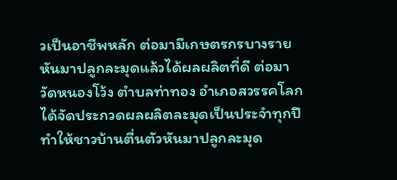วเป็นอาชีพหลัก ต่อมามีเกษตรกรบางรายหันมาปลูกละมุดแล้วได้ผลผลิตที่ดี ต่อมา วัดหนองโว้ง ตำบลท่าทอง อำเภอสวรรคโลก ได้จัดประกวดผลผลิตละมุดเป็นประจำทุกปี ทำให้ชาวบ้านตื่นตัวหันมาปลูกละมุด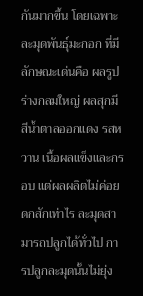กันมากขึ้น โดยเฉพาะละมุดพันธุ์มะกอก ที่มีลักษณะเด่นคือ ผลรูปร่างกลมใหญ่ ผลสุกมีสีน้ำตาลออกแดง รสหวาน เนื้อผลแข็งและกรอบ แต่ผลผลิตไม่ค่อยดกสักเท่าไร ละมุดสามารถปลูกได้ทั่วไป การปลูกละมุดนั้นไม่ยุ่ง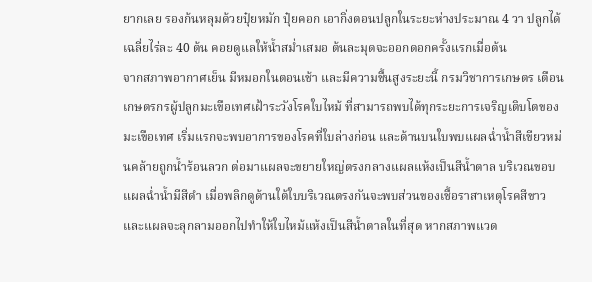ยากเลย รองก้นหลุมด้วยปุ๋ยหมัก ปุ๋ยคอก เอากิ่งตอนปลูกในระยะห่างประมาณ 4 วา ปลูกได้เฉลี่ยไร่ละ 40 ต้น คอยดูแลให้น้ำสม่ำเสมอ ต้นละมุดจะออกดอกครั้งแรกเมื่อต้น
จากสภาพอากาศเย็น มีหมอกในตอนเช้า และมีความชื้นสูงระยะนี้ กรมวิชาการเกษตร เตือนเกษตรกรผู้ปลูกมะเขือเทศเฝ้าระวังโรคใบไหม้ ที่สามารถพบได้ทุกระยะการเจริญเติบโตของมะเขือเทศ เริ่มแรกจะพบอาการของโรคที่ใบล่างก่อน และด้านบนใบพบแผลฉ่ำน้ำสีเขียวหม่นคล้ายถูกน้ำร้อนลวก ต่อมาแผลจะขยายใหญ่ตรงกลางแผลแห้งเป็นสีน้ำตาล บริเวณขอบแผลฉ่ำน้ำมีสีดำ เมื่อพลิกดูด้านใต้ใบบริเวณตรงกันจะพบส่วนของเชื้อราสาเหตุโรคสีขาว และแผลจะลุกลามออกไปทำให้ใบไหม้แห้งเป็นสีน้ำตาลในที่สุด หากสภาพแวด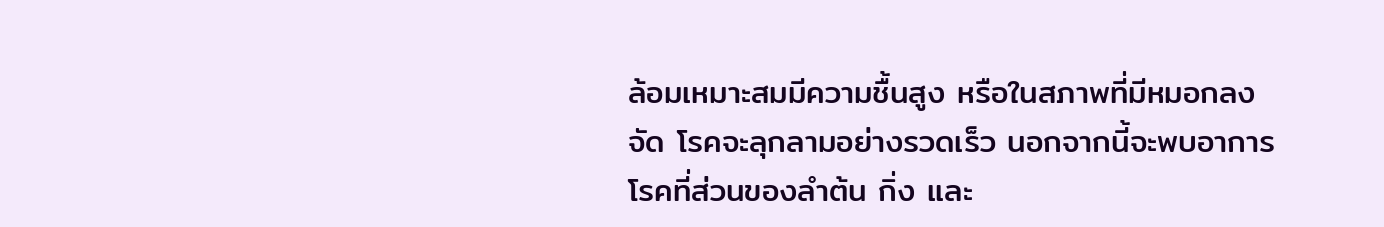ล้อมเหมาะสมมีความชื้นสูง หรือในสภาพที่มีหมอกลงจัด โรคจะลุกลามอย่างรวดเร็ว นอกจากนี้จะพบอาการโรคที่ส่วนของลำต้น กิ่ง และ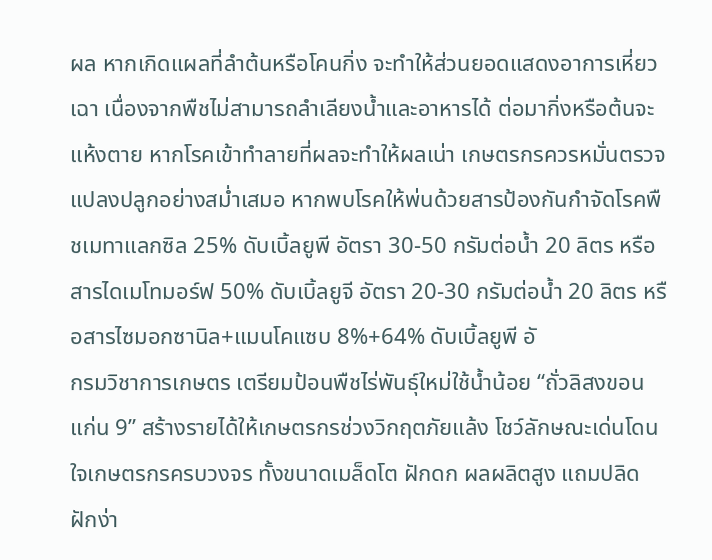ผล หากเกิดแผลที่ลำต้นหรือโคนกิ่ง จะทำให้ส่วนยอดแสดงอาการเหี่ยวเฉา เนื่องจากพืชไม่สามารถลำเลียงน้ำและอาหารได้ ต่อมากิ่งหรือต้นจะแห้งตาย หากโรคเข้าทำลายที่ผลจะทำให้ผลเน่า เกษตรกรควรหมั่นตรวจแปลงปลูกอย่างสม่ำเสมอ หากพบโรคให้พ่นด้วยสารป้องกันกำจัดโรคพืชเมทาแลกซิล 25% ดับเบิ้ลยูพี อัตรา 30-50 กรัมต่อน้ำ 20 ลิตร หรือสารไดเมโทมอร์ฟ 50% ดับเบิ้ลยูจี อัตรา 20-30 กรัมต่อน้ำ 20 ลิตร หรือสารไซมอกซานิล+แมนโคแซบ 8%+64% ดับเบิ้ลยูพี อั
กรมวิชาการเกษตร เตรียมป้อนพืชไร่พันธุ์ใหม่ใช้น้ำน้อย “ถั่วลิสงขอนแก่น 9” สร้างรายได้ให้เกษตรกรช่วงวิกฤตภัยแล้ง โชว์ลักษณะเด่นโดนใจเกษตรกรครบวงจร ทั้งขนาดเมล็ดโต ฝักดก ผลผลิตสูง แถมปลิดฝักง่า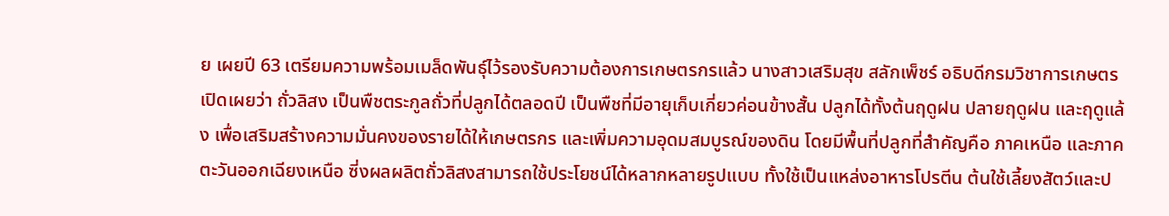ย เผยปี 63 เตรียมความพร้อมเมล็ดพันธุ์ไว้รองรับความต้องการเกษตรกรแล้ว นางสาวเสริมสุข สลักเพ็ชร์ อธิบดีกรมวิชาการเกษตร เปิดเผยว่า ถั่วลิสง เป็นพืชตระกูลถั่วที่ปลูกได้ตลอดปี เป็นพืชที่มีอายุเก็บเกี่ยวค่อนข้างสั้น ปลูกได้ทั้งต้นฤดูฝน ปลายฤดูฝน และฤดูแล้ง เพื่อเสริมสร้างความมั่นคงของรายได้ให้เกษตรกร และเพิ่มความอุดมสมบูรณ์ของดิน โดยมีพื้นที่ปลูกที่สำคัญคือ ภาคเหนือ และภาคตะวันออกเฉียงเหนือ ซี่งผลผลิตถั่วลิสงสามารถใช้ประโยชน์ได้หลากหลายรูปแบบ ทั้งใช้เป็นแหล่งอาหารโปรตีน ต้นใช้เลี้ยงสัตว์และป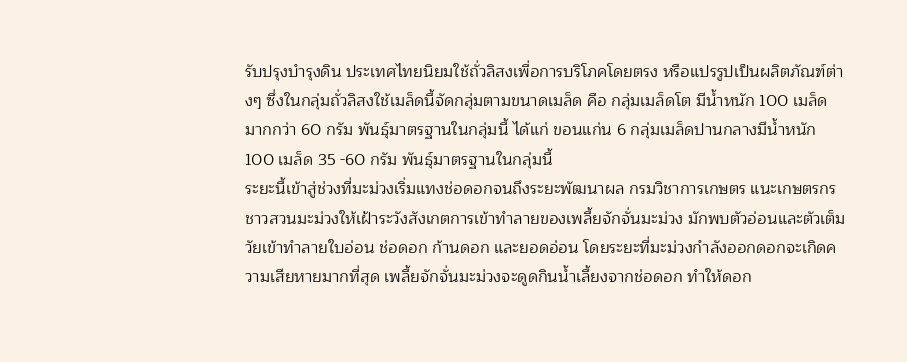รับปรุงบำรุงดิน ประเทศไทยนิยมใช้ถั่วลิสงเพื่อการบริโภคโดยตรง หรือแปรรูปเป็นผลิตภัณฑ์ต่างๆ ซึ่งในกลุ่มถั่วลิสงใช้เมล็ดนี้จัดกลุ่มตามขนาดเมล็ด คือ กลุ่มเมล็ดโต มีน้ำหนัก 100 เมล็ด มากกว่า 60 กรัม พันธุ์มาตรฐานในกลุ่มนี้ ได้แก่ ขอนแก่น 6 กลุ่มเมล็ดปานกลางมีน้ำหนัก 100 เมล็ด 35 -60 กรัม พันธุ์มาตรฐานในกลุ่มนี้
ระยะนี้เข้าสู่ช่วงที่มะม่วงเริ่มแทงช่อดอกจนถึงระยะพัฒนาผล กรมวิชาการเกษตร แนะเกษตรกรชาวสวนมะม่วงให้เฝ้าระวังสังเกตการเข้าทำลายของเพลี้ยจักจั่นมะม่วง มักพบตัวอ่อนและตัวเต็มวัยเข้าทำลายใบอ่อน ช่อดอก ก้านดอก และยอดอ่อน โดยระยะที่มะม่วงกำลังออกดอกจะเกิดความเสียหายมากที่สุด เพลี้ยจักจั่นมะม่วงจะดูดกินน้ำเลี้ยงจากช่อดอก ทำให้ดอก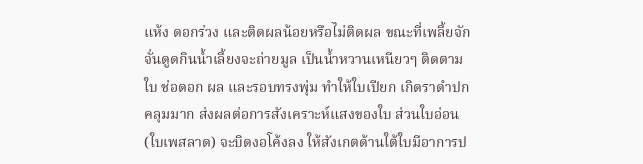แห้ง ดอกร่วง และติดผลน้อยหรือไม่ติดผล ขณะที่เพลี้ยจักจั่นดูดกินน้ำเลี้ยงจะถ่ายมูล เป็นน้ำหวานเหนียวๆ ติดตามใบ ช่อดอก ผล และรอบทรงพุ่ม ทำให้ใบเปียก เกิดราดำปกคลุมมาก ส่งผลต่อการสังเคราะห์แสงของใบ ส่วนใบอ่อน (ใบเพสลาด) จะบิดงอโค้งลง ให้สังเกตด้านใต้ใบมีอาการป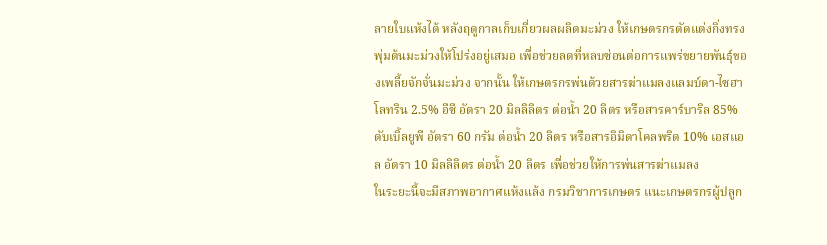ลายใบแห้งได้ หลังฤดูกาลเก็บเกี่ยวผลผลิตมะม่วง ให้เกษตรกรตัดแต่งกิ่งทรงพุ่มต้นมะม่วงให้โปร่งอยู่เสมอ เพื่อช่วยลดที่หลบซ่อนต่อการแพร่ขยายพันธุ์ของเพลี้ยจักจั่นมะม่วง จากนั้น ให้เกษตรกรพ่นด้วยสารฆ่าแมลงแลมบ์ดา-ไซฮาโลทริน 2.5% อีซี อัตรา 20 มิลลิลิตร ต่อน้ำ 20 ลิตร หรือสารคาร์บาริล 85% ดับเบิ้ลยูพี อัตรา 60 กรัม ต่อน้ำ 20 ลิตร หรือสารอิมิดาโคลพริด 10% เอสแอล อัตรา 10 มิลลิลิตร ต่อน้ำ 20 ลิตร เพื่อช่วยให้การพ่นสารฆ่าแมลง
ในระยะนี้จะมีสภาพอากาศแห้งแล้ง กรมวิชาการเกษตร แนะเกษตรกรผู้ปลูก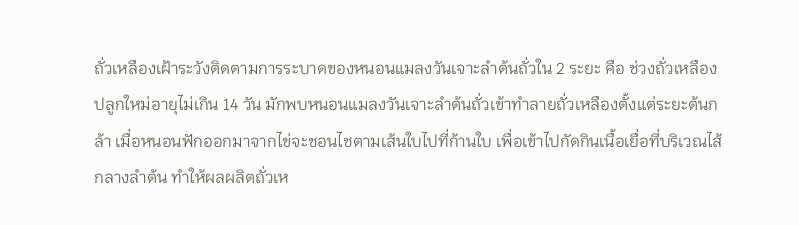ถั่วเหลืองเฝ้าระวังติดตามการระบาดของหนอนแมลงวันเจาะลำต้นถั่วใน 2 ระยะ คือ ช่วงถั่วเหลืองปลูกใหม่อายุไม่เกิน 14 วัน มักพบหนอนแมลงวันเจาะลำต้นถั่วเข้าทำลายถั่วเหลืองตั้งแต่ระยะต้นกล้า เมื่อหนอนฟักออกมาจากไข่จะชอนไชตามเส้นใบไปที่ก้านใบ เพื่อเข้าไปกัดกินเนื้อเยื่อที่บริเวณไส้กลางลำต้น ทำให้ผลผลิตถั่วเห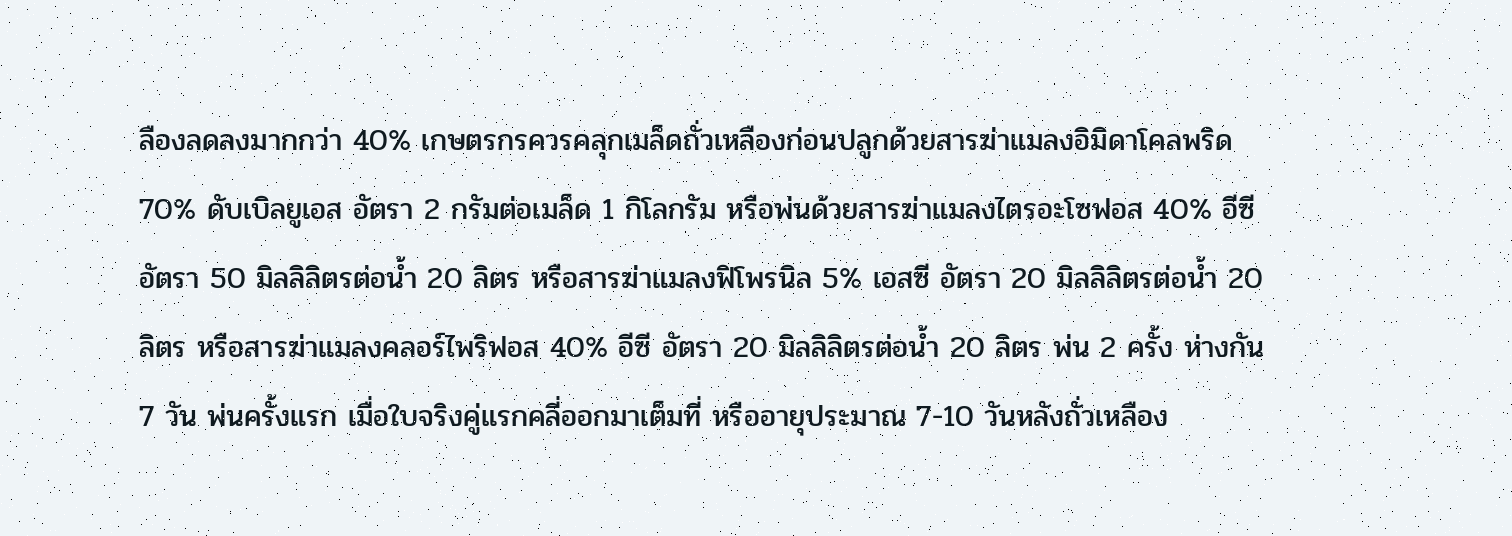ลืองลดลงมากกว่า 40% เกษตรกรควรคลุกเมล็ดถั่วเหลืองก่อนปลูกด้วยสารฆ่าแมลงอิมิดาโคลพริด 70% ดับเบิลยูเอส อัตรา 2 กรัมต่อเมล็ด 1 กิโลกรัม หรือพ่นด้วยสารฆ่าแมลงไตรอะโซฟอส 40% อีซี อัตรา 50 มิลลิลิตรต่อน้ำ 20 ลิตร หรือสารฆ่าแมลงฟิโพรนิล 5% เอสซี อัตรา 20 มิลลิลิตรต่อน้ำ 20 ลิตร หรือสารฆ่าแมลงคลอร์ไพริฟอส 40% อีซี อัตรา 20 มิลลิลิตรต่อน้ำ 20 ลิตร พ่น 2 ครั้ง ห่างกัน 7 วัน พ่นครั้งแรก เมื่อใบจริงคู่แรกคลี่ออกมาเต็มที่ หรืออายุประมาณ 7-10 วันหลังถั่วเหลือง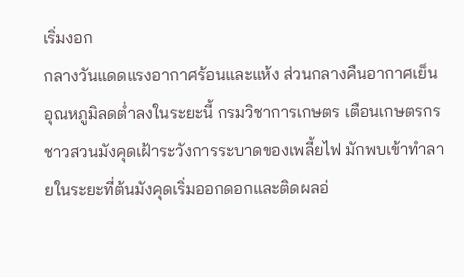เริ่มงอก
กลางวันแดดแรงอากาศร้อนและแห้ง ส่วนกลางคืนอากาศเย็นอุณหภูมิลดต่ำลงในระยะนี้ กรมวิชาการเกษตร เตือนเกษตรกรชาวสวนมังคุดเฝ้าระวังการระบาดของเพลี้ยไฟ มักพบเข้าทำลายในระยะที่ต้นมังคุดเริ่มออกดอกและติดผลอ่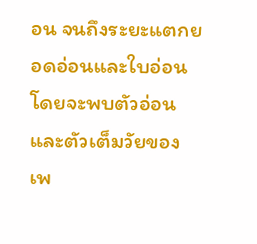อน จนถึงระยะแตกยอดอ่อนและใบอ่อน โดยจะพบตัวอ่อนและตัวเต็มวัยของเพ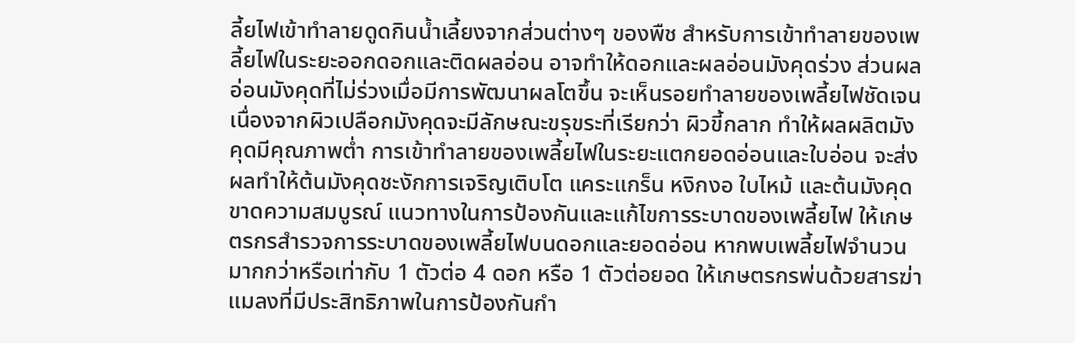ลี้ยไฟเข้าทำลายดูดกินน้ำเลี้ยงจากส่วนต่างๆ ของพืช สำหรับการเข้าทำลายของเพลี้ยไฟในระยะออกดอกและติดผลอ่อน อาจทำให้ดอกและผลอ่อนมังคุดร่วง ส่วนผลอ่อนมังคุดที่ไม่ร่วงเมื่อมีการพัฒนาผลโตขึ้น จะเห็นรอยทำลายของเพลี้ยไฟชัดเจน เนื่องจากผิวเปลือกมังคุดจะมีลักษณะขรุขระที่เรียกว่า ผิวขี้กลาก ทำให้ผลผลิตมังคุดมีคุณภาพต่ำ การเข้าทำลายของเพลี้ยไฟในระยะแตกยอดอ่อนและใบอ่อน จะส่งผลทำให้ต้นมังคุดชะงักการเจริญเติบโต แคระแกร็น หงิกงอ ใบไหม้ และต้นมังคุดขาดความสมบูรณ์ แนวทางในการป้องกันและแก้ไขการระบาดของเพลี้ยไฟ ให้เกษตรกรสำรวจการระบาดของเพลี้ยไฟบนดอกและยอดอ่อน หากพบเพลี้ยไฟจำนวนมากกว่าหรือเท่ากับ 1 ตัวต่อ 4 ดอก หรือ 1 ตัวต่อยอด ให้เกษตรกรพ่นด้วยสารฆ่าแมลงที่มีประสิทธิภาพในการป้องกันกำ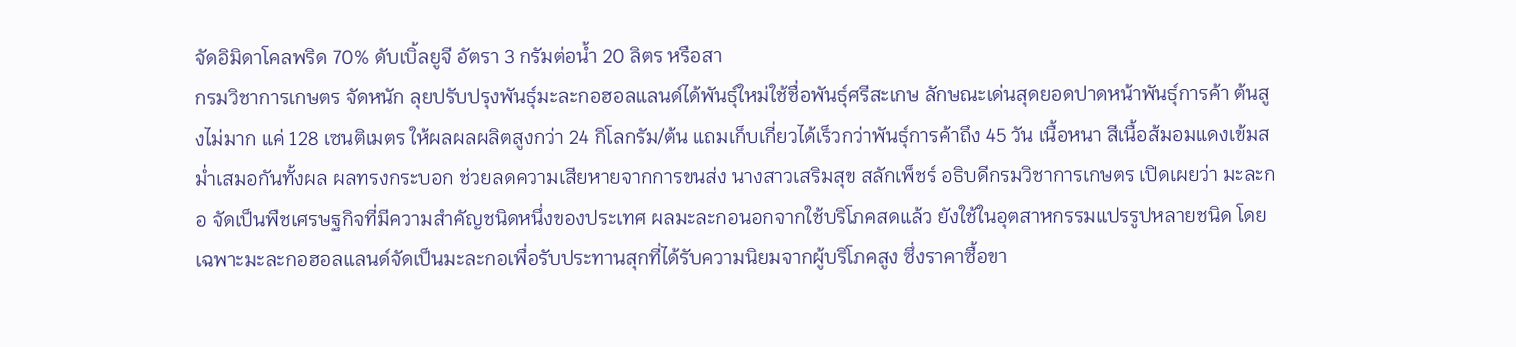จัดอิมิดาโคลพริด 70% ดับเบิ้ลยูจี อัตรา 3 กรัมต่อน้ำ 20 ลิตร หรือสา
กรมวิชาการเกษตร จัดหนัก ลุยปรับปรุงพันธุ์มะละกอฮอลแลนด์ได้พันธุ์ใหม่ใช้ชื่อพันธุ์ศรีสะเกษ ลักษณะเด่นสุดยอดปาดหน้าพันธุ์การค้า ต้นสูงไม่มาก แค่ 128 เซนติเมตร ให้ผลผลผลิตสูงกว่า 24 กิโลกรัม/ต้น แถมเก็บเกี่ยวได้เร็วกว่าพันธุ์การค้าถึง 45 วัน เนื้อหนา สีเนื้อส้มอมแดงเข้มสม่ำเสมอกันทั้งผล ผลทรงกระบอก ช่วยลดความเสียหายจากการขนส่ง นางสาวเสริมสุข สลักเพ็ชร์ อธิบดีกรมวิชาการเกษตร เปิดเผยว่า มะละกอ จัดเป็นพืชเศรษฐกิจที่มีความสำคัญชนิดหนึ่งของประเทศ ผลมะละกอนอกจากใช้บริโภคสดแล้ว ยังใช้ในอุตสาหกรรมแปรรูปหลายชนิด โดยเฉพาะมะละกอฮอลแลนด์จัดเป็นมะละกอเพื่อรับประทานสุกที่ได้รับความนิยมจากผู้บริโภคสูง ซึ่งราคาซื้อขา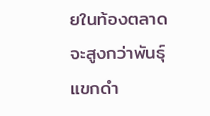ยในท้องตลาดจะสูงกว่าพันธุ์แขกดำ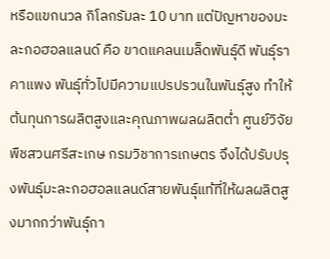หรือแขกนวล กิโลกรัมละ 10 บาท แต่ปัญหาของมะละกอฮอลแลนด์ คือ ขาดแคลนเมล็ดพันธุ์ดี พันธุ์ราคาแพง พันธุ์ทั่วไปมีความแปรปรวนในพันธุ์สูง ทำให้ต้นทุนการผลิตสูงและคุณภาพผลผลิตต่ำ ศูนย์วิจัยพืชสวนศรีสะเกษ กรมวิชาการเกษตร จึงได้ปรับปรุงพันธุ์มะละกอฮอลแลนด์สายพันธุ์แท้ที่ให้ผลผลิตสูงมากกว่าพันธุ์กา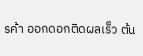รค้า ออกดอกติดผลเร็ว ต้น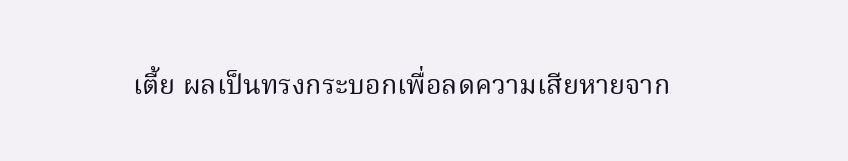เตี้ย ผลเป็นทรงกระบอกเพื่อลดความเสียหายจาก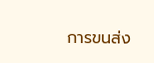การขนส่ง